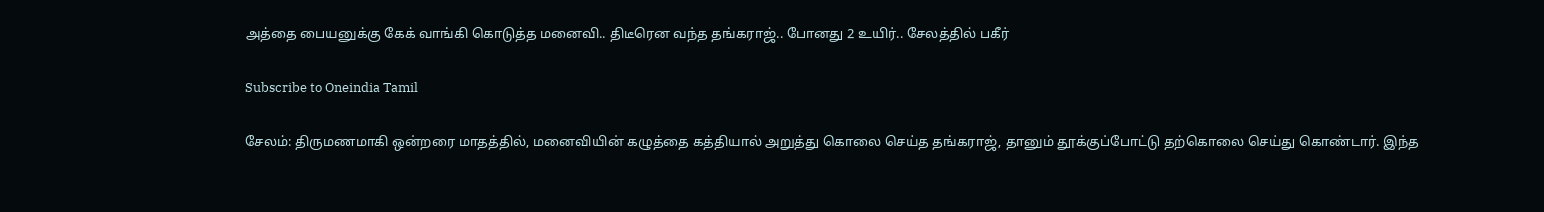அத்தை பையனுக்கு கேக் வாங்கி கொடுத்த மனைவி.. திடீரென வந்த தங்கராஜ்.. போனது 2 உயிர்.. சேலத்தில் பகீர்

Subscribe to Oneindia Tamil

சேலம்: திருமணமாகி ஒன்றரை மாதத்தில், மனைவியின் கழுத்தை கத்தியால் அறுத்து கொலை செய்த தங்கராஜ், தானும் தூக்குப்போட்டு தற்கொலை செய்து கொண்டார். இந்த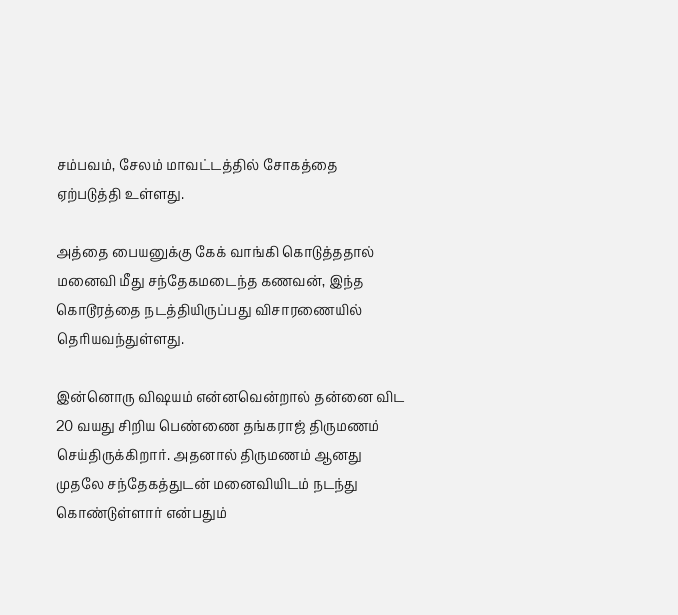சம்பவம், சேலம் மாவட்டத்தில் சோகத்தை ஏற்படுத்தி உள்ளது.

அத்தை பையனுக்கு கேக் வாங்கி கொடுத்ததால் மனைவி மீது சந்தேகமடைந்த கணவன், இந்த கொடூரத்தை நடத்தியிருப்பது விசாரணையில் தெரியவந்துள்ளது.

இன்னொரு விஷயம் என்னவென்றால் தன்னை விட 20 வயது சிறிய பெண்ணை தங்கராஜ் திருமணம் செய்திருக்கிறார். அதனால் திருமணம் ஆனது முதலே சந்தேகத்துடன் மனைவியிடம் நடந்து கொண்டுள்ளார் என்பதும்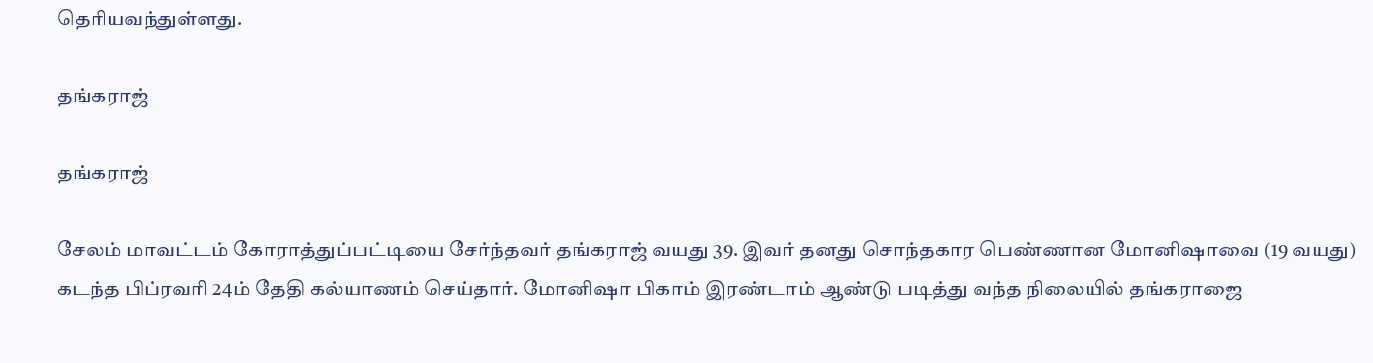தெரியவந்துள்ளது.

தங்கராஜ்

தங்கராஜ்

சேலம் மாவட்டம் கோராத்துப்பட்டியை சேர்ந்தவர் தங்கராஜ் வயது 39. இவர் தனது சொந்தகார பெண்ணான மோனிஷாவை (19 வயது) கடந்த பிப்ரவரி 24ம் தேதி கல்யாணம் செய்தார். மோனிஷா பிகாம் இரண்டாம் ஆண்டு படித்து வந்த நிலையில் தங்கராஜை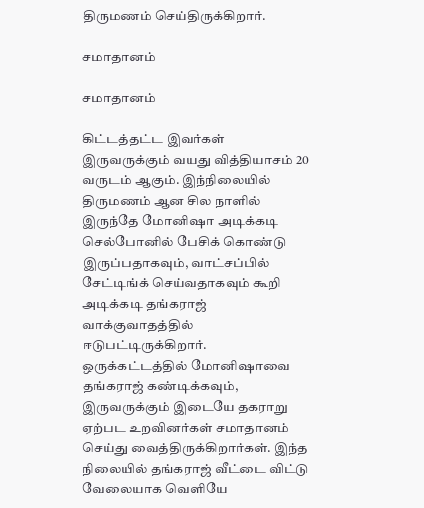திருமணம் செய்திருக்கிறார்.

சமாதானம்

சமாதானம்

கிட்டத்தட்ட இவர்கள் இருவருக்கும் வயது வித்தியாசம் 20 வருடம் ஆகும். இந்நிலையில் திருமணம் ஆன சில நாளில் இருந்தே மோனிஷா அடிக்கடி செல்போனில் பேசிக் கொண்டு இருப்பதாகவும், வாட்சப்பில் சேட்டிங்க் செய்வதாகவும் கூறி அடிக்கடி தங்கராஜ் வாக்குவாதத்தில் ஈடுபட்டிருக்கிறார்.
ஒருக்கட்டத்தில் மோனிஷாவை தங்கராஜ் கண்டிக்கவும், இருவருக்கும் இடையே தகராறு ஏற்பட உறவினர்கள் சமாதானம் செய்து வைத்திருக்கிறார்கள். இந்த நிலையில் தங்கராஜ் வீட்டை விட்டு வேலையாக வெளியே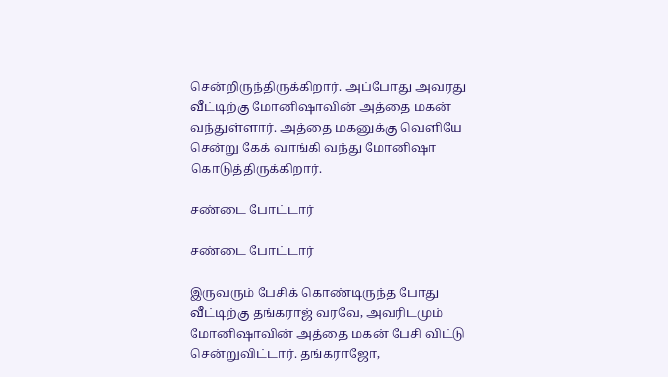சென்றிருந்திருக்கிறார். அப்போது அவரது வீட்டிற்கு மோனிஷாவின் அத்தை மகன் வந்துள்ளார். அத்தை மகனுக்கு வெளியே சென்று கேக் வாங்கி வந்து மோனிஷா கொடுத்திருக்கிறார்.

சண்டை போட்டார்

சண்டை போட்டார்

இருவரும் பேசிக் கொண்டிருந்த போது வீட்டிற்கு தங்கராஜ் வரவே, அவரிடமும் மோனிஷாவின் அத்தை மகன் பேசி விட்டு சென்றுவிட்டார். தங்கராஜோ,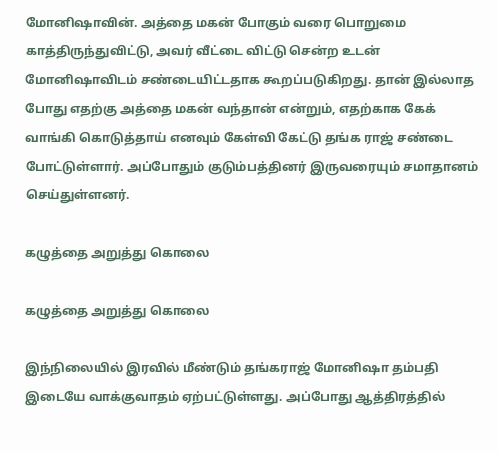மோனிஷாவின். அத்தை மகன் போகும் வரை பொறுமை காத்திருந்துவிட்டு, அவர் வீட்டை விட்டு சென்ற உடன் மோனிஷாவிடம் சண்டையிட்டதாக கூறப்படுகிறது. தான் இல்லாத போது எதற்கு அத்தை மகன் வந்தான் என்றும், எதற்காக கேக் வாங்கி கொடுத்தாய் எனவும் கேள்வி கேட்டு தங்க ராஜ் சண்டை போட்டுள்ளார். அப்போதும் குடும்பத்தினர் இருவரையும் சமாதானம் செய்துள்ளனர்.

கழுத்தை அறுத்து கொலை

கழுத்தை அறுத்து கொலை

இந்நிலையில் இரவில் மீண்டும் தங்கராஜ் மோனிஷா தம்பதி இடையே வாக்குவாதம் ஏற்பட்டுள்ளது. அப்போது ஆத்திரத்தில்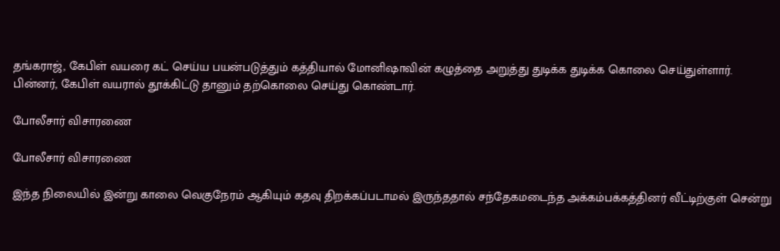தங்கராஜ், கேபிள் வயரை கட் செய்ய பயன்படுத்தும் கத்தியால் மோனிஷாவின் கழுத்தை அறுத்து துடிக்க துடிக்க கொலை செய்துள்ளார். பின்னர், கேபிள் வயரால் தூக்கிட்டு தானும் தற்கொலை செய்து கொண்டார்.

போலீசார் விசாரணை

போலீசார் விசாரணை

இந்த நிலையில் இன்று காலை வெகுநேரம் ஆகியும் கதவு திறக்கப்படாமல் இருந்ததால் சந்தேகமடைந்த அக்கம்பக்கத்தினர் வீட்டிற்குள் சென்று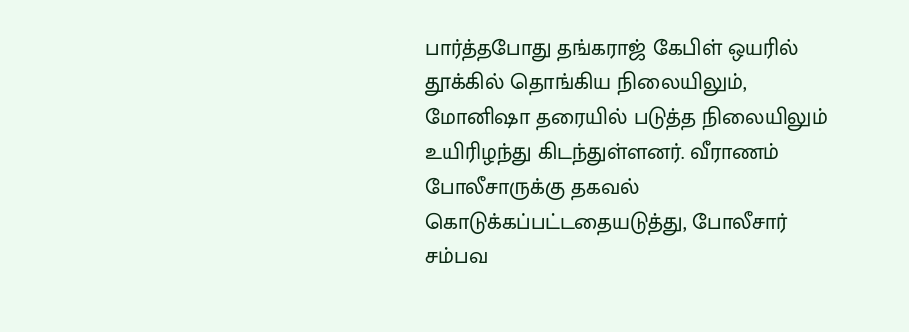பார்த்தபோது தங்கராஜ் கேபிள் ஒயரில் தூக்கில் தொங்கிய நிலையிலும், மோனிஷா தரையில் படுத்த நிலையிலும் உயிரிழந்து கிடந்துள்ளனர். வீராணம் போலீசாருக்கு தகவல் கொடுக்கப்பட்டதையடுத்து, போலீசார் சம்பவ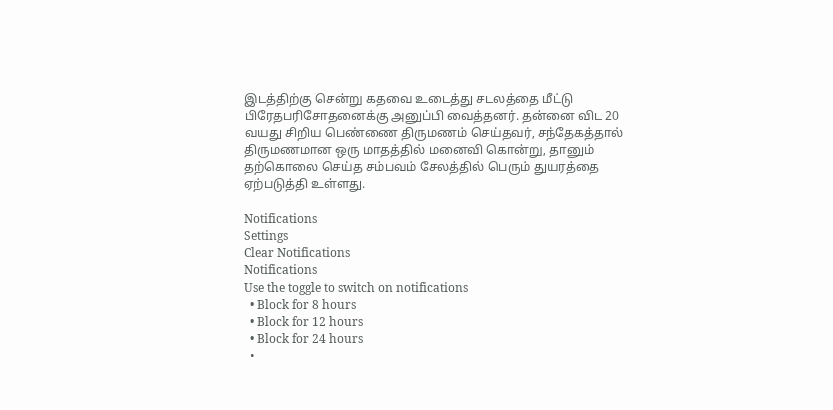இடத்திற்கு சென்று கதவை உடைத்து சடலத்தை மீட்டு பிரேதபரிசோதனைக்கு அனுப்பி வைத்தனர். தன்னை விட 20 வயது சிறிய பெண்ணை திருமணம் செய்தவர், சந்தேகத்தால் திருமணமான ஒரு மாதத்தில் மனைவி கொன்று, தானும் தற்கொலை செய்த சம்பவம் சேலத்தில் பெரும் துயரத்தை ஏற்படுத்தி உள்ளது.

Notifications
Settings
Clear Notifications
Notifications
Use the toggle to switch on notifications
  • Block for 8 hours
  • Block for 12 hours
  • Block for 24 hours
  •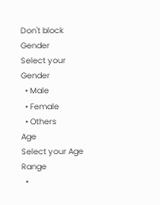Don't block
Gender
Select your Gender
  • Male
  • Female
  • Others
Age
Select your Age Range
  •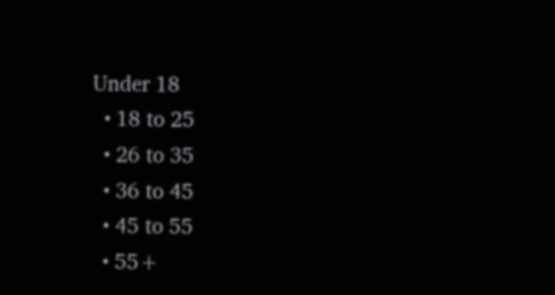Under 18
  • 18 to 25
  • 26 to 35
  • 36 to 45
  • 45 to 55
  • 55+